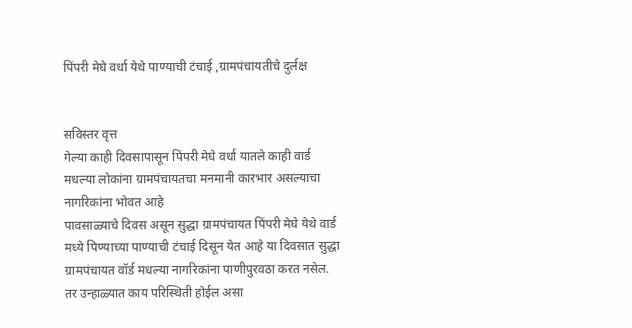पिंपरी मेघे वर्धा येथे पाण्याची टंचाई ,ग्रामपंचायतीचे दुर्लक्ष


सविस्तर वृत्त
गेल्या काही दिवसापासून पिंपरी मेघे वर्धा यातले काही वार्ड मधल्या लोकांना ग्रामपंचायतचा मनमानी कारभार असल्याचा नागरिकांना भोवत आहे
पावसाळ्याचे दिवस असून सुद्धा ग्रामपंचायत पिंपरी मेघे येथे वार्ड मध्ये पिण्याच्या पाण्याची टंचाई दिसून येत आहे या दिवसात सुद्धा ग्रामपंचायत वॉर्ड मधल्या नागरिकांना पाणीपुरवठा करत नसेल. तर उन्हाळ्यात काय परिस्थिती होईल असा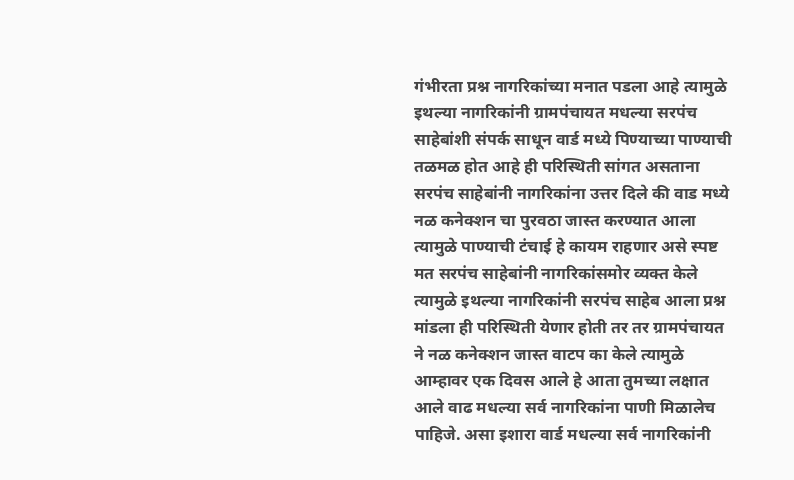गंभीरता प्रश्न नागरिकांच्या मनात पडला आहे त्यामुळे इथल्या नागरिकांनी ग्रामपंचायत मधल्या सरपंच साहेबांशी संपर्क साधून वार्ड मध्ये पिण्याच्या पाण्याची तळमळ होत आहे ही परिस्थिती सांगत असताना सरपंच साहेबांनी नागरिकांना उत्तर दिले की वाड मध्ये नळ कनेक्शन चा पुरवठा जास्त करण्यात आला त्यामुळे पाण्याची टंचाई हे कायम राहणार असे स्पष्ट मत सरपंच साहेबांनी नागरिकांसमोर व्यक्त केले त्यामुळे इथल्या नागरिकांनी सरपंच साहेब आला प्रश्न मांडला ही परिस्थिती येणार होती तर तर ग्रामपंचायत ने नळ कनेक्शन जास्त वाटप का केले त्यामुळे आम्हावर एक दिवस आले हे आता तुमच्या लक्षात आले वाढ मधल्या सर्व नागरिकांना पाणी मिळालेच पाहिजे. असा इशारा वार्ड मधल्या सर्व नागरिकांनी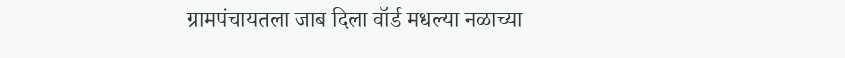ग्रामपंचायतला जाब दिला वॉर्ड मधल्या नळाच्या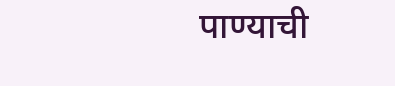पाण्याची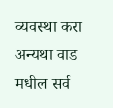व्यवस्था करा अन्यथा वाड मधील सर्व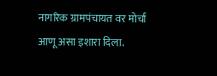नागरिक ग्रामपंचायत वर मोर्चा आणू असा इशारा दिला.